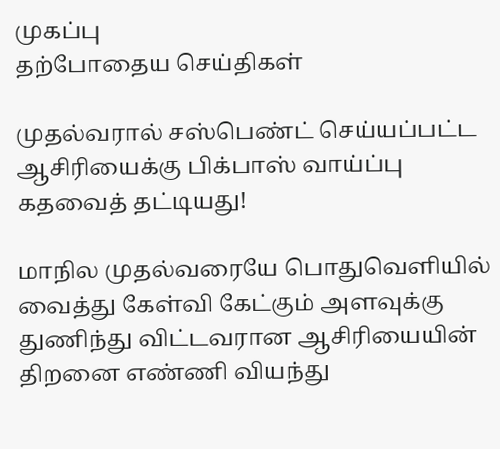முகப்பு
தற்போதைய செய்திகள்

முதல்வரால் சஸ்பெண்ட் செய்யப்பட்ட ஆசிரியைக்கு பிக்பாஸ் வாய்ப்பு கதவைத் தட்டியது!

மாநில முதல்வரையே பொதுவெளியில் வைத்து கேள்வி கேட்கும் அளவுக்கு துணிந்து விட்டவரான ஆசிரியையின் திறனை எண்ணி வியந்து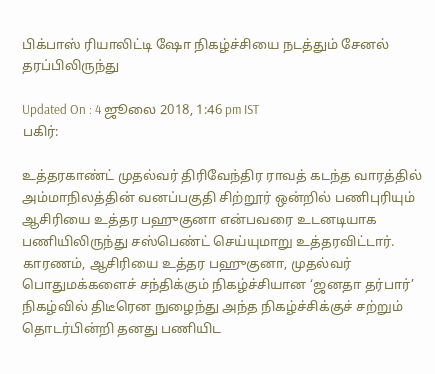பிக்பாஸ் ரியாலிட்டி ஷோ நிகழ்ச்சியை நடத்தும் சேனல் தரப்பிலிருந்து

Updated On : 4 ஜூலை 2018, 1:46 pm IST
பகிர்:

உத்தரகாண்ட் முதல்வர் திரிவேந்திர ராவத் கடந்த வாரத்தில் அம்மாநிலத்தின் வனப்பகுதி சிற்றூர் ஒன்றில் பணிபுரியும் ஆசிரியை உத்தர பஹுகுனா என்பவரை உடனடியாக பணியிலிருந்து சஸ்பெண்ட் செய்யுமாறு உத்தரவிட்டார். காரணம், ஆசிரியை உத்தர பஹுகுனா, முதல்வர் பொதுமக்களைச் சந்திக்கும் நிகழ்ச்சியான ‘ஜனதா தர்பார்’ நிகழ்வில் திடீரென நுழைந்து அந்த நிகழ்ச்சிக்குச் சற்றும் தொடர்பின்றி தனது பணியிட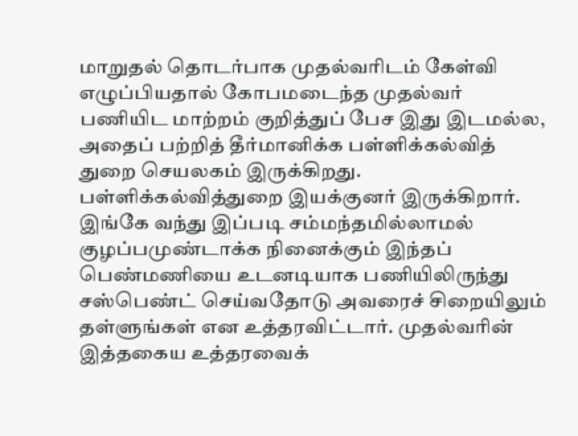மாறுதல் தொடர்பாக முதல்வரிடம் கேள்வி எழுப்பியதால் கோபமடைந்த முதல்வர் பணியிட மாற்றம் குறித்துப் பேச இது இடமல்ல, அதைப் பற்றித் தீர்மானிக்க பள்ளிக்கல்வித் துறை செயலகம் இருக்கிறது. பள்ளிக்கல்வித்துறை இயக்குனர் இருக்கிறார். இங்கே வந்து இப்படி சம்மந்தமில்லாமல் குழப்பமுண்டாக்க நினைக்கும் இந்தப் பெண்மணியை உடனடியாக பணியிலிருந்து சஸ்பெண்ட் செய்வதோடு அவரைச் சிறையிலும் தள்ளுங்கள் என உத்தரவிட்டார். முதல்வரின் இத்தகைய உத்தரவைக்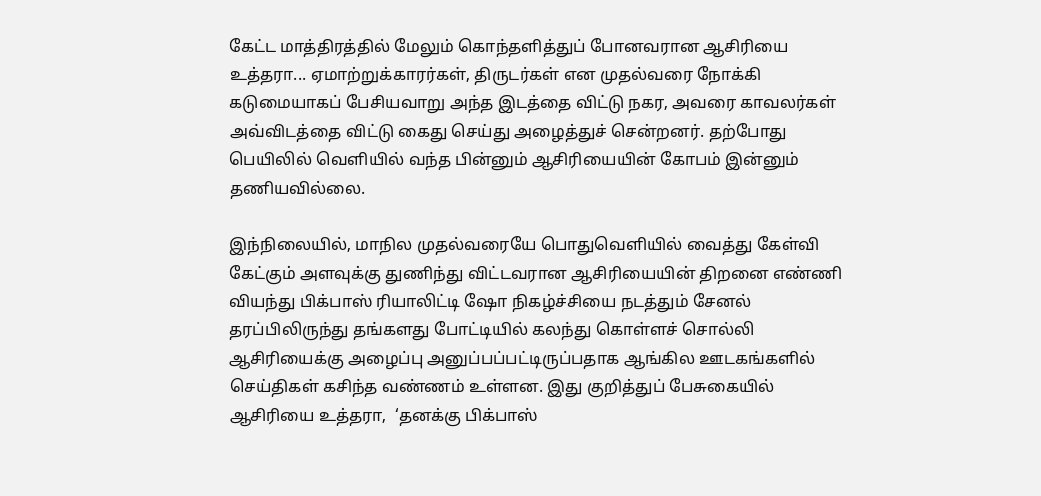கேட்ட மாத்திரத்தில் மேலும் கொந்தளித்துப் போனவரான ஆசிரியை உத்தரா... ஏமாற்றுக்காரர்கள், திருடர்கள் என முதல்வரை நோக்கி கடுமையாகப் பேசியவாறு அந்த இடத்தை விட்டு நகர, அவரை காவலர்கள் அவ்விடத்தை விட்டு கைது செய்து அழைத்துச் சென்றனர். தற்போது பெயிலில் வெளியில் வந்த பின்னும் ஆசிரியையின் கோபம் இன்னும் தணியவில்லை.

இந்நிலையில், மாநில முதல்வரையே பொதுவெளியில் வைத்து கேள்வி கேட்கும் அளவுக்கு துணிந்து விட்டவரான ஆசிரியையின் திறனை எண்ணி வியந்து பிக்பாஸ் ரியாலிட்டி ஷோ நிகழ்ச்சியை நடத்தும் சேனல் தரப்பிலிருந்து தங்களது போட்டியில் கலந்து கொள்ளச் சொல்லி ஆசிரியைக்கு அழைப்பு அனுப்பப்பட்டிருப்பதாக ஆங்கில ஊடகங்களில் செய்திகள் கசிந்த வண்ணம் உள்ளன. இது குறித்துப் பேசுகையில் ஆசிரியை உத்தரா,  ‘தனக்கு பிக்பாஸ்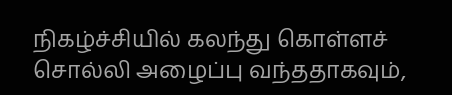நிகழ்ச்சியில் கலந்து கொள்ளச் சொல்லி அழைப்பு வந்ததாகவும்,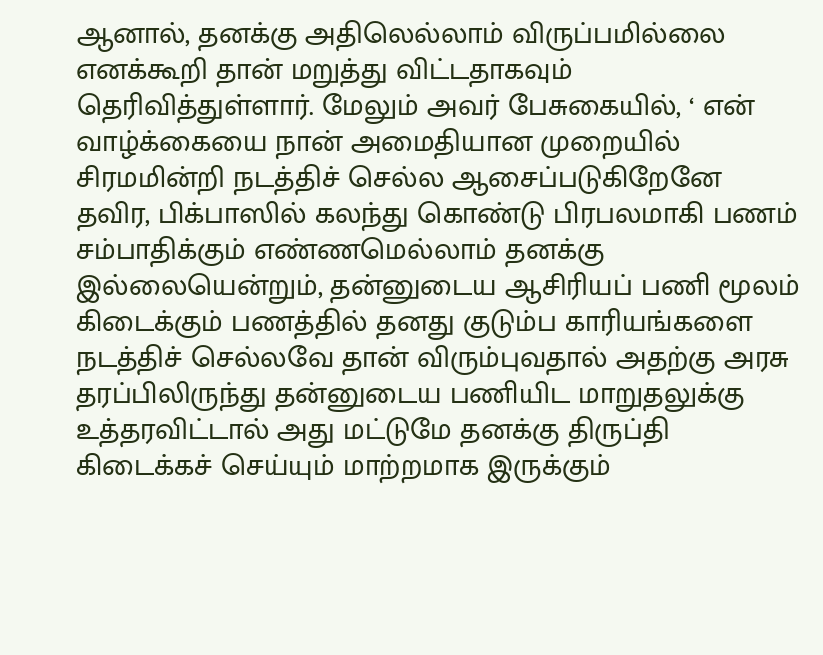ஆனால், தனக்கு அதிலெல்லாம் விருப்பமில்லை எனக்கூறி தான் மறுத்து விட்டதாகவும் தெரிவித்துள்ளார். மேலும் அவர் பேசுகையில், ‘ என் வாழ்க்கையை நான் அமைதியான முறையில் சிரமமின்றி நடத்திச் செல்ல ஆசைப்படுகிறேனே தவிர, பிக்பாஸில் கலந்து கொண்டு பிரபலமாகி பணம் சம்பாதிக்கும் எண்ணமெல்லாம் தனக்கு இல்லையென்றும், தன்னுடைய ஆசிரியப் பணி மூலம் கிடைக்கும் பணத்தில் தனது குடும்ப காரியங்களை நடத்திச் செல்லவே தான் விரும்புவதால் அதற்கு அரசு தரப்பிலிருந்து தன்னுடைய பணியிட மாறுதலுக்கு உத்தரவிட்டால் அது மட்டுமே தனக்கு திருப்தி கிடைக்கச் செய்யும் மாற்றமாக இருக்கும்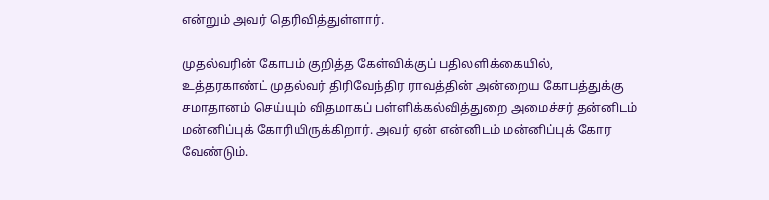என்றும் அவர் தெரிவித்துள்ளார்.

முதல்வரின் கோபம் குறித்த கேள்விக்குப் பதிலளிக்கையில், உத்தரகாண்ட் முதல்வர் திரிவேந்திர ராவத்தின் அன்றைய கோபத்துக்கு சமாதானம் செய்யும் விதமாகப் பள்ளிக்கல்வித்துறை அமைச்சர் தன்னிடம் மன்னிப்புக் கோரியிருக்கிறார். அவர் ஏன் என்னிடம் மன்னிப்புக் கோர வேண்டும்.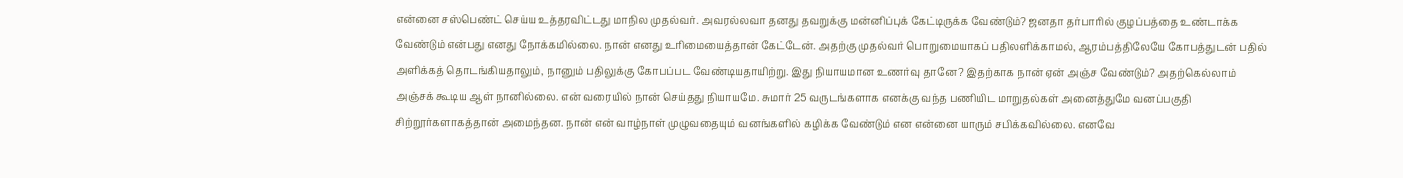என்னை சஸ்பெண்ட் செய்ய உத்தரவிட்டது மாநில முதல்வர். அவரல்லவா தனது தவறுக்கு மன்னிப்புக் கேட்டிருக்க வேண்டும்? ஜனதா தர்பாரில் குழப்பத்தை உண்டாக்க வேண்டும் என்பது எனது நோக்கமில்லை. நான் எனது உரிமையைத்தான் கேட்டேன். அதற்கு முதல்வர் பொறுமையாகப் பதிலளிக்காமல், ஆரம்பத்திலேயே கோபத்துடன் பதில் அளிக்கத் தொடங்கியதாலும், நானும் பதிலுக்கு கோபப்பட வேண்டியதாயிற்று. இது நியாயமான உணர்வு தானே? இதற்காக நான் ஏன் அஞ்ச வேண்டும்? அதற்கெல்லாம் அஞ்சக் கூடிய ஆள் நானில்லை. என் வரையில் நான் செய்தது நியாயமே. சுமார் 25 வருடங்களாக எனக்கு வந்த பணியிட மாறுதல்கள் அனைத்துமே வனப்பகுதி சிற்றூர்களாகத்தான் அமைந்தன. நான் என் வாழ்நாள் முழுவதையும் வனங்களில் கழிக்க வேண்டும் என என்னை யாரும் சபிக்கவில்லை. எனவே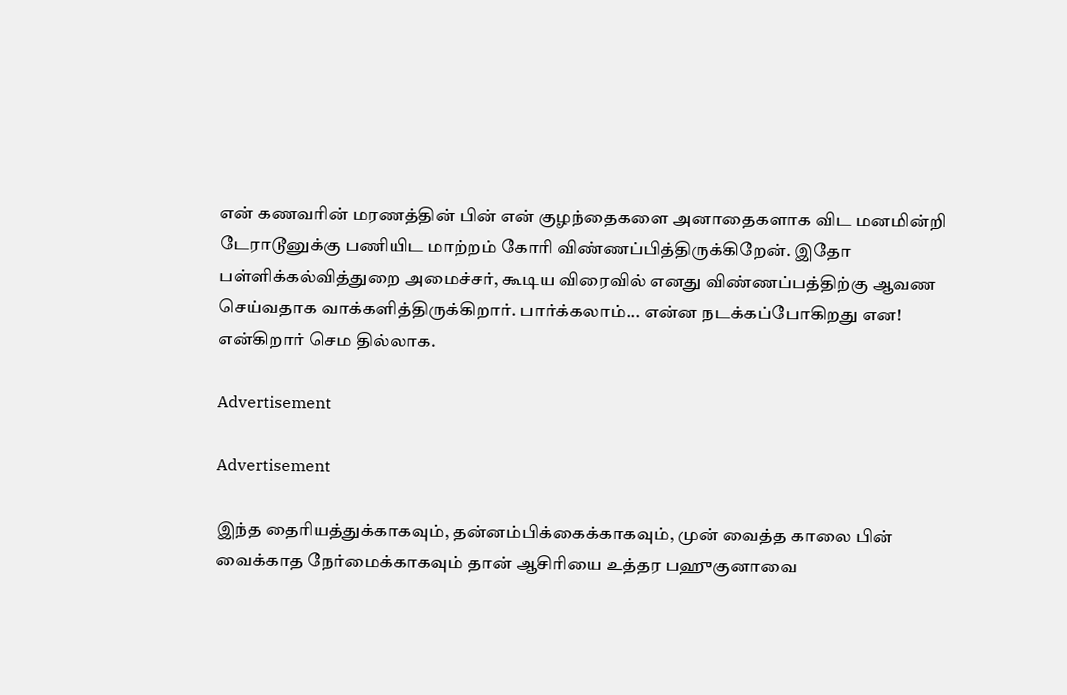என் கணவரின் மரணத்தின் பின் என் குழந்தைகளை அனாதைகளாக விட மனமின்றி டேராடூனுக்கு பணியிட மாற்றம் கோரி விண்ணப்பித்திருக்கிறேன். இதோ பள்ளிக்கல்வித்துறை அமைச்சர், கூடிய விரைவில் எனது விண்ணப்பத்திற்கு ஆவண செய்வதாக வாக்களித்திருக்கிறார். பார்க்கலாம்... என்ன நடக்கப்போகிறது என! என்கிறார் செம தில்லாக.

Advertisement

Advertisement

இந்த தைரியத்துக்காகவும், தன்னம்பிக்கைக்காகவும், முன் வைத்த காலை பின் வைக்காத நேர்மைக்காகவும் தான் ஆசிரியை உத்தர பஹுகுனாவை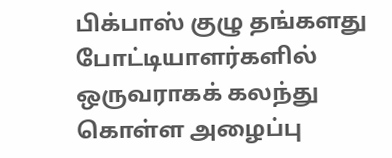பிக்பாஸ் குழு தங்களது போட்டியாளர்களில் ஒருவராகக் கலந்து கொள்ள அழைப்பு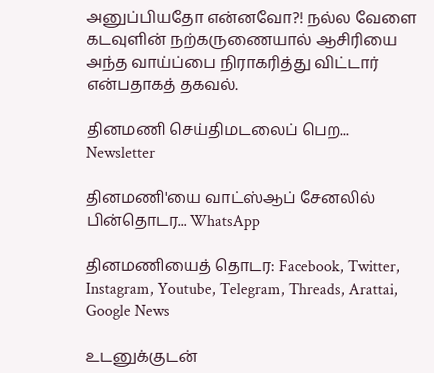அனுப்பியதோ என்னவோ?! நல்ல வேளை கடவுளின் நற்கருணையால் ஆசிரியை அந்த வாய்ப்பை நிராகரித்து விட்டார் என்பதாகத் தகவல்.

தினமணி செய்திமடலைப் பெற... Newsletter

தினமணி'யை வாட்ஸ்ஆப் சேனலில் பின்தொடர... WhatsApp

தினமணியைத் தொடர: Facebook, Twitter, Instagram, Youtube, Telegram, Threads, Arattai, Google News

உடனுக்குடன்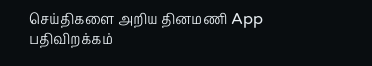செய்திகளை அறிய தினமணி App பதிவிறக்கம்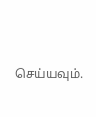செய்யவும்.